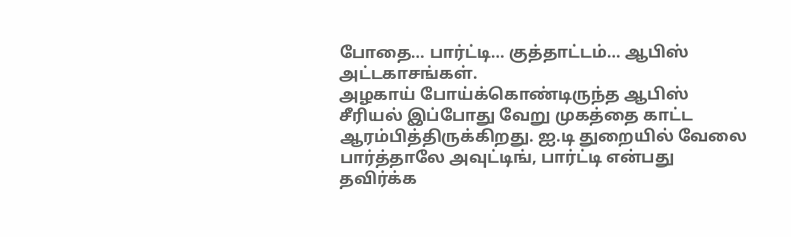போதை… பார்ட்டி… குத்தாட்டம்… ஆபிஸ் அட்டகாசங்கள்.
அழகாய் போய்க்கொண்டிருந்த ஆபிஸ் சீரியல் இப்போது வேறு முகத்தை காட்ட ஆரம்பித்திருக்கிறது. ஐ.டி துறையில் வேலை பார்த்தாலே அவுட்டிங், பார்ட்டி என்பது தவிர்க்க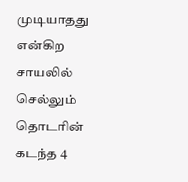முடியாதது என்கிற சாயலில் செல்லும் தொடரின் கடந்த 4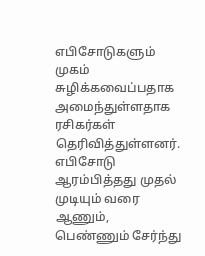எபிசோடுகளும் முகம் சுழிக்கவைப்பதாக அமைந்துள்ளதாக ரசிகர்கள் தெரிவித்துள்ளனர்.
எபிசோடு ஆரம்பித்தது முதல் முடியும் வரை ஆணும், பெண்ணும் சேர்ந்து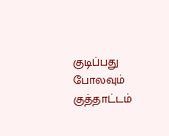குடிப்பது போலவும் குத்தாட்டம்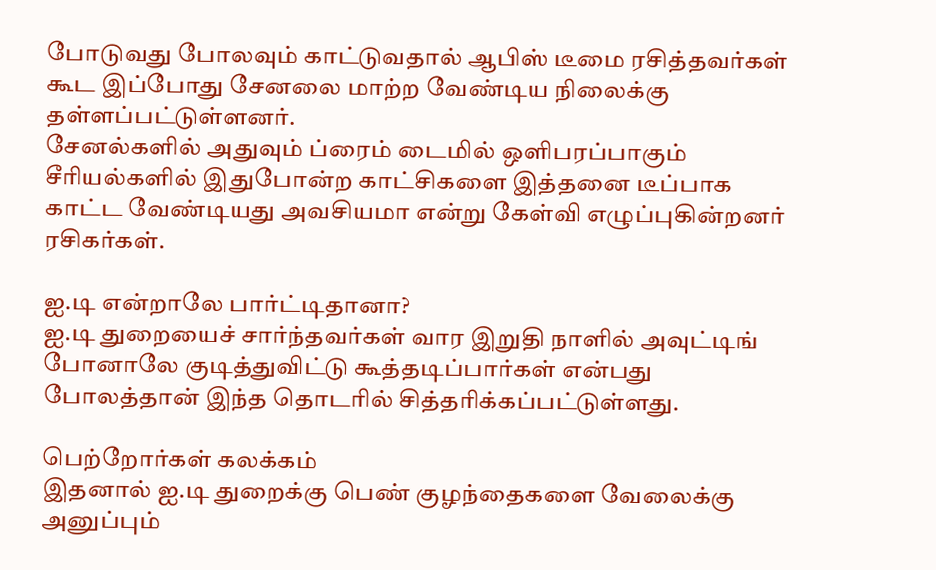போடுவது போலவும் காட்டுவதால் ஆபிஸ் டீமை ரசித்தவர்கள் கூட இப்போது சேனலை மாற்ற வேண்டிய நிலைக்கு தள்ளப்பட்டுள்ளனர்.
சேனல்களில் அதுவும் ப்ரைம் டைமில் ஒளிபரப்பாகும் சீரியல்களில் இதுபோன்ற காட்சிகளை இத்தனை டீப்பாக காட்ட வேண்டியது அவசியமா என்று கேள்வி எழுப்புகின்றனர் ரசிகர்கள்.

ஐ.டி என்றாலே பார்ட்டிதானா?
ஐ.டி துறையைச் சார்ந்தவர்கள் வார இறுதி நாளில் அவுட்டிங் போனாலே குடித்துவிட்டு கூத்தடிப்பார்கள் என்பது போலத்தான் இந்த தொடரில் சித்தரிக்கப்பட்டுள்ளது.

பெற்றோர்கள் கலக்கம்
இதனால் ஐ.டி துறைக்கு பெண் குழந்தைகளை வேலைக்கு அனுப்பும்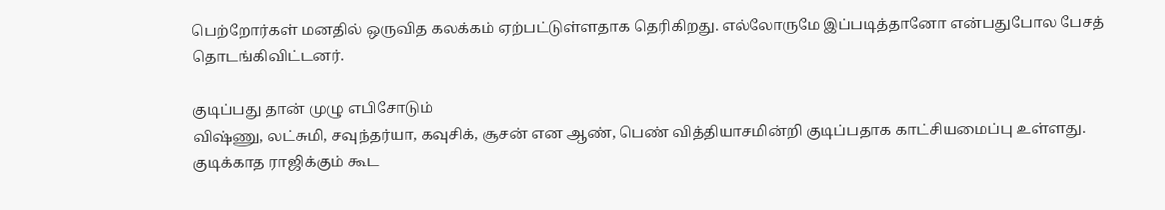பெற்றோர்கள் மனதில் ஒருவித கலக்கம் ஏற்பட்டுள்ளதாக தெரிகிறது. எல்லோருமே இப்படித்தானோ என்பதுபோல பேசத் தொடங்கிவிட்டனர்.

குடிப்பது தான் முழு எபிசோடும்
விஷ்ணு, லட்சுமி, சவுந்தர்யா, கவுசிக், சூசன் என ஆண், பெண் வித்தியாசமின்றி குடிப்பதாக காட்சியமைப்பு உள்ளது. குடிக்காத ராஜிக்கும் கூட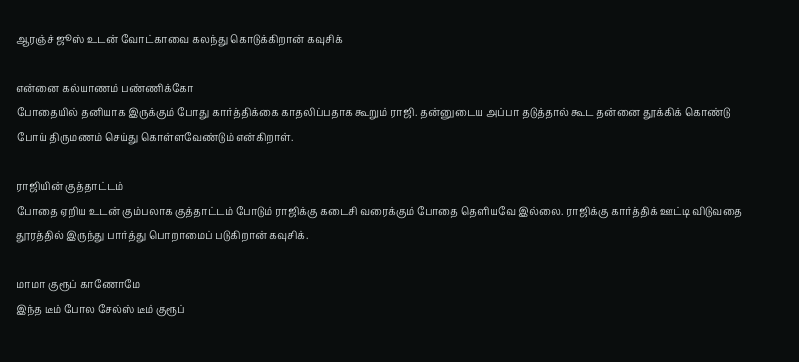ஆரஞ்ச் ஜூஸ் உடன் வோட்காவை கலந்து கொடுக்கிறான் கவுசிக்

என்னை கல்யாணம் பண்ணிக்கோ
போதையில் தனியாக இருக்கும் போது கார்த்திக்கை காதலிப்பதாக கூறும் ராஜி. தன்னுடைய அப்பா தடுத்தால் கூட தன்னை தூக்கிக் கொண்டு போய் திருமணம் செய்து கொள்ளவேண்டும் என்கிறாள்.

ராஜியின் குத்தாட்டம்
போதை ஏறிய உடன் கும்பலாக குத்தாட்டம் போடும் ராஜிக்கு கடைசி வரைக்கும் போதை தெளியவே இல்லை. ராஜிக்கு கார்த்திக் ஊட்டி விடுவதை தூரத்தில் இருந்து பார்த்து பொறாமைப் படுகிறான் கவுசிக்.

மாமா குரூப் காணோமே
இந்த டீம் போல சேல்ஸ் டீம் குரூப்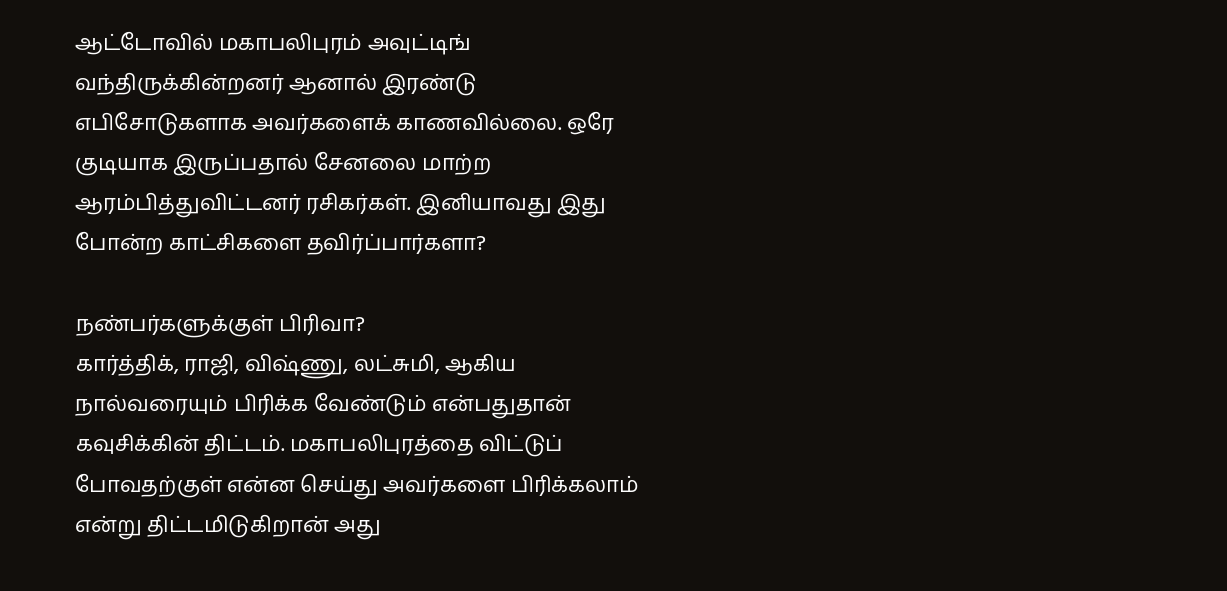ஆட்டோவில் மகாபலிபுரம் அவுட்டிங் வந்திருக்கின்றனர் ஆனால் இரண்டு எபிசோடுகளாக அவர்களைக் காணவில்லை. ஒரே குடியாக இருப்பதால் சேனலை மாற்ற ஆரம்பித்துவிட்டனர் ரசிகர்கள். இனியாவது இது போன்ற காட்சிகளை தவிர்ப்பார்களா?

நண்பர்களுக்குள் பிரிவா?
கார்த்திக், ராஜி, விஷ்ணு, லட்சுமி, ஆகிய நால்வரையும் பிரிக்க வேண்டும் என்பதுதான் கவுசிக்கின் திட்டம். மகாபலிபுரத்தை விட்டுப் போவதற்குள் என்ன செய்து அவர்களை பிரிக்கலாம் என்று திட்டமிடுகிறான் அது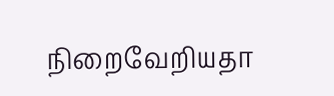நிறைவேறியதா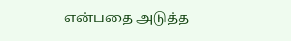என்பதை அடுத்த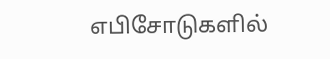எபிசோடுகளில்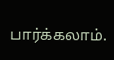பார்க்கலாம்.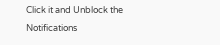Click it and Unblock the Notifications